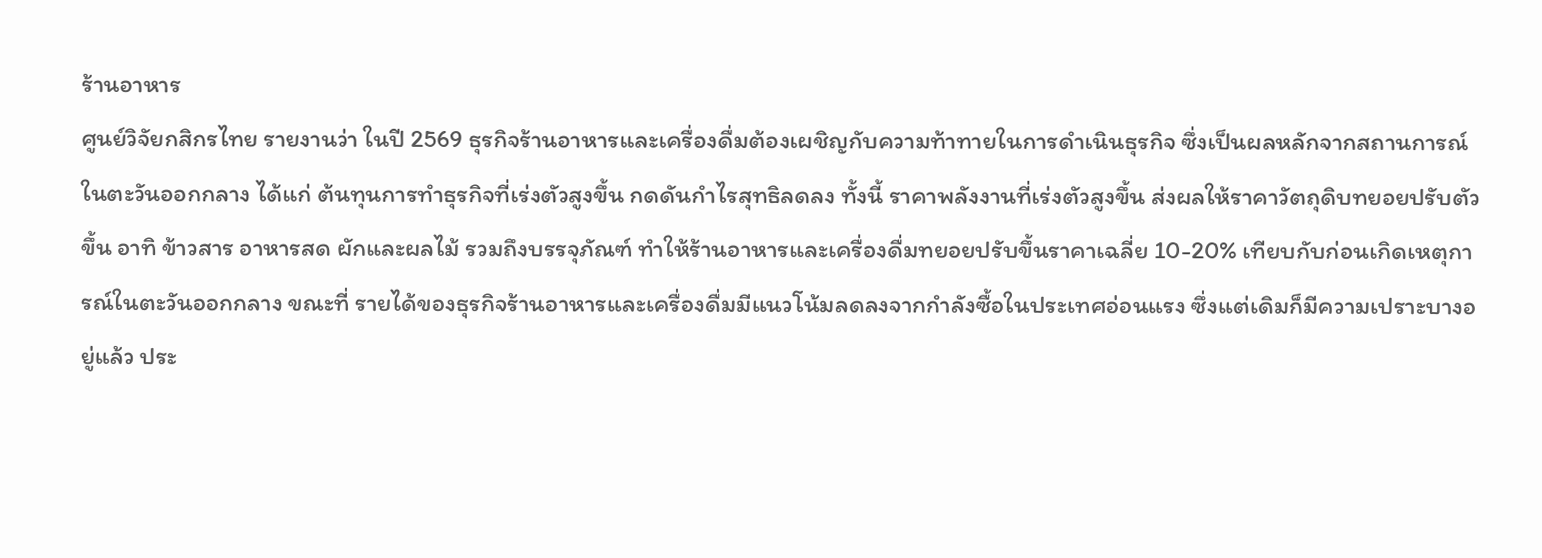ร้านอาหาร
ศูนย์วิจัยกสิกรไทย รายงานว่า ในปี 2569 ธุรกิจร้านอาหารและเครื่องดื่มต้องเผชิญกับความท้าทายในการดำเนินธุรกิจ ซึ่งเป็นผลหลักจากสถานการณ์ในตะวันออกกลาง ได้แก่ ต้นทุนการทำธุรกิจที่เร่งตัวสูงขึ้น กดดันกำไรสุทธิลดลง ทั้งนี้ ราคาพลังงานที่เร่งตัวสูงขึ้น ส่งผลให้ราคาวัตถุดิบทยอยปรับตัวขึ้น อาทิ ข้าวสาร อาหารสด ผักและผลไม้ รวมถึงบรรจุภัณฑ์ ทำให้ร้านอาหารและเครื่องดื่มทยอยปรับขึ้นราคาเฉลี่ย 10-20% เทียบกับก่อนเกิดเหตุการณ์ในตะวันออกกลาง ขณะที่ รายได้ของธุรกิจร้านอาหารและเครื่องดื่มมีแนวโน้มลดลงจากกำลังซื้อในประเทศอ่อนแรง ซึ่งแต่เดิมก็มีความเปราะบางอยู่แล้ว ประ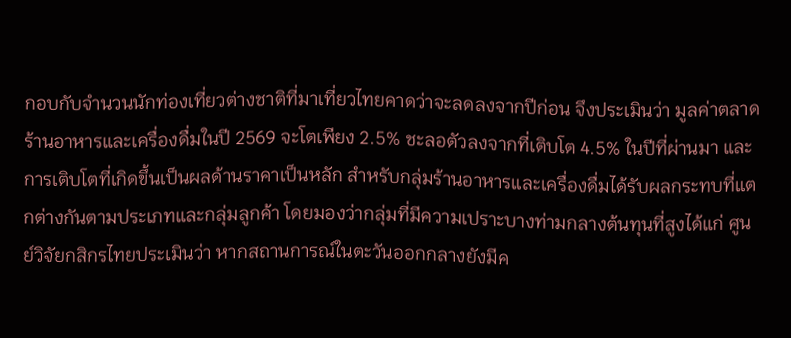กอบกับจำนวนนักท่องเที่ยวต่างชาติที่มาเที่ยวไทยคาดว่าจะลดลงจากปีก่อน จึงประเมินว่า มูลค่าตลาดร้านอาหารและเครื่องดื่มในปี 2569 จะโตเพียง 2.5% ชะลอตัวลงจากที่เติบโต 4.5% ในปีที่ผ่านมา และการเติบโตที่เกิดขึ้นเป็นผลด้านราคาเป็นหลัก สำหรับกลุ่มร้านอาหารและเครื่องดื่มได้รับผลกระทบที่แตกต่างกันตามประเภทและกลุ่มลูกค้า โดยมองว่ากลุ่มที่มีความเปราะบางท่ามกลางต้นทุนที่สูงได้แก่ ศูนย์วิจัยกสิกรไทยประเมินว่า หากสถานการณ์ในตะวันออกกลางยังมีค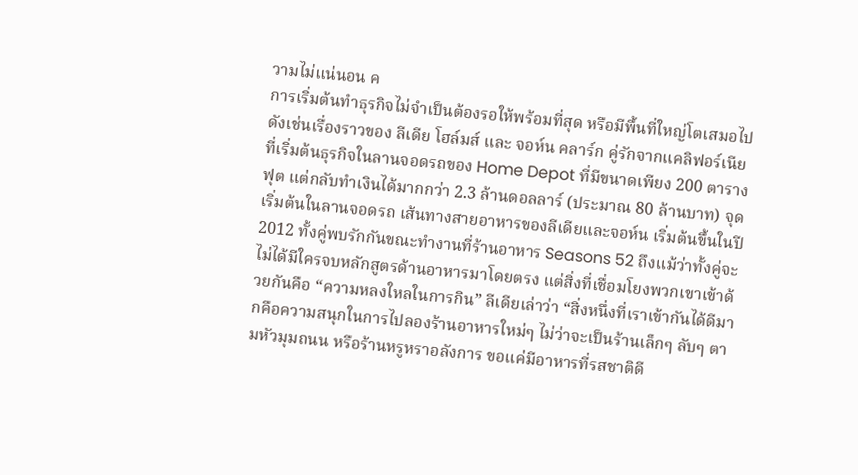วามไม่แน่นอน ค
การเริ่มต้นทำธุรกิจไม่จำเป็นต้องรอให้พร้อมที่สุด หรือมีพื้นที่ใหญ่โตเสมอไป ดังเช่นเรื่องราวของ ลีเดีย โฮล์มส์ และ จอห์น คลาร์ก คู่รักจากแคลิฟอร์เนียที่เริ่มต้นธุรกิจในลานจอดรถของ Home Depot ที่มีขนาดเพียง 200 ตารางฟุต แต่กลับทำเงินได้มากกว่า 2.3 ล้านดอลลาร์ (ประมาณ 80 ล้านบาท) จุดเริ่มต้นในลานจอดรถ เส้นทางสายอาหารของลีเดียและจอห์น เริ่มต้นขึ้นในปี 2012 ทั้งคู่พบรักกันขณะทำงานที่ร้านอาหาร Seasons 52 ถึงแม้ว่าทั้งคู่จะไม่ได้มีใครจบหลักสูตรด้านอาหารมาโดยตรง แต่สิ่งที่เชื่อมโยงพวกเขาเข้าด้วยกันคือ “ความหลงใหลในการกิน” ลีเดียเล่าว่า “สิ่งหนึ่งที่เราเข้ากันได้ดีมากคือความสนุกในการไปลองร้านอาหารใหม่ๆ ไม่ว่าจะเป็นร้านเล็กๆ ลับๆ ตามหัวมุมถนน หรือร้านหรูหราอลังการ ขอแค่มีอาหารที่รสชาติดี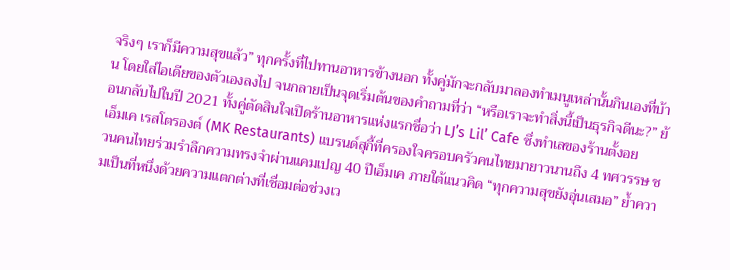จริงๆ เราก็มีความสุขแล้ว” ทุกครั้งที่ไปทานอาหารข้างนอก ทั้งคู่มักจะกลับมาลองทำเมนูเหล่านั้นกินเองที่บ้าน โดยใส่ไอเดียของตัวเองลงไป จนกลายเป็นจุดเริ่มต้นของคำถามที่ว่า “หรือเราจะทำสิ่งนี้เป็นธุรกิจดีนะ?” ย้อนกลับไปในปี 2021 ทั้งคู่ตัดสินใจเปิดร้านอาหารแห่งแรกชื่อว่า LJ’s Lil’ Cafe ซึ่งทำเลของร้านตั้งอย
เอ็มเค เรสโตรองต์ (MK Restaurants) แบรนด์สุกี้ที่ครองใจครอบครัวคนไทยมายาวนานถึง 4 ทศวรรษ ชวนคนไทยร่วมรำลึกความทรงจำผ่านแคมเปญ 40 ปีเอ็มเค ภายใต้แนวคิด “ทุกความสุขยังอุ่นเสมอ” ย้ำความเป็นที่หนึ่งด้วยความแตกต่างที่เชื่อมต่อช่วงเว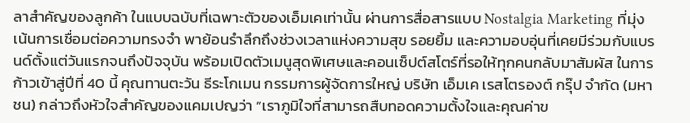ลาสำคัญของลูกค้า ในแบบฉบับที่เฉพาะตัวของเอ็มเคเท่านั้น ผ่านการสื่อสารแบบ Nostalgia Marketing ที่มุ่งเน้นการเชื่อมต่อความทรงจำ พาย้อนรำลึกถึงช่วงเวลาแห่งความสุข รอยยิ้ม และความอบอุ่นที่เคยมีร่วมกับแบรนด์ตั้งแต่วันแรกจนถึงปัจจุบัน พร้อมเปิดตัวเมนูสุดพิเศษและคอนเซ็ปต์สโตร์ที่รอให้ทุกคนกลับมาสัมผัส ในการก้าวเข้าสู่ปีที่ 40 นี้ คุณทานตะวัน ธีระโกเมน กรรมการผู้จัดการใหญ่ บริษัท เอ็มเค เรสโตรองต์ กรุ๊ป จำกัด (มหาชน) กล่าวถึงหัวใจสำคัญของแคมเปญว่า “เราภูมิใจที่สามารถสืบทอดความตั้งใจและคุณค่าข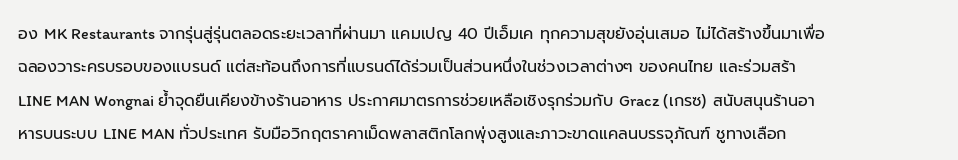อง MK Restaurants จากรุ่นสู่รุ่นตลอดระยะเวลาที่ผ่านมา แคมเปญ 40 ปีเอ็มเค ทุกความสุขยังอุ่นเสมอ ไม่ได้สร้างขึ้นมาเพื่อฉลองวาระครบรอบของแบรนด์ แต่สะท้อนถึงการที่แบรนด์ได้ร่วมเป็นส่วนหนึ่งในช่วงเวลาต่างๆ ของคนไทย และร่วมสร้า
LINE MAN Wongnai ย้ำจุดยืนเคียงข้างร้านอาหาร ประกาศมาตรการช่วยเหลือเชิงรุกร่วมกับ Gracz (เกรซ) สนับสนุนร้านอาหารบนระบบ LINE MAN ทั่วประเทศ รับมือวิกฤตราคาเม็ดพลาสติกโลกพุ่งสูงและภาวะขาดแคลนบรรจุภัณฑ์ ชูทางเลือก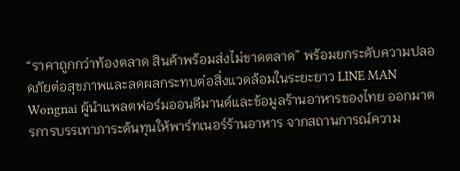“ราคาถูกกว่าท้องตลาด สินค้าพร้อมส่งไม่ขาดตลาด” พร้อมยกระดับความปลอดภัยต่อสุขภาพและลดผลกระทบต่อสิ่งแวดล้อมในระยะยาว LINE MAN Wongnai ผู้นำแพลตฟอร์มออนดีมานด์และข้อมูลร้านอาหารของไทย ออกมาตรการบรรเทาภาระต้นทุนให้พาร์ทเนอร์ร้านอาหาร จากสถานการณ์ความ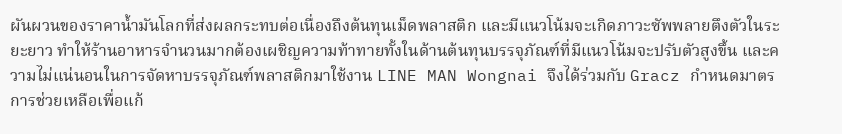ผันผวนของราคาน้ำมันโลกที่ส่งผลกระทบต่อเนื่องถึงต้นทุนเม็ดพลาสติก และมีแนวโน้มจะเกิดภาวะซัพพลายตึงตัวในระยะยาว ทำให้ร้านอาหารจำนวนมากต้องเผชิญความท้าทายทั้งในด้านต้นทุนบรรจุภัณฑ์ที่มีแนวโน้มจะปรับตัวสูงขึ้น และความไม่แน่นอนในการจัดหาบรรจุภัณฑ์พลาสติกมาใช้งาน LINE MAN Wongnai จึงได้ร่วมกับ Gracz กำหนดมาตรการช่วยเหลือเพื่อแก้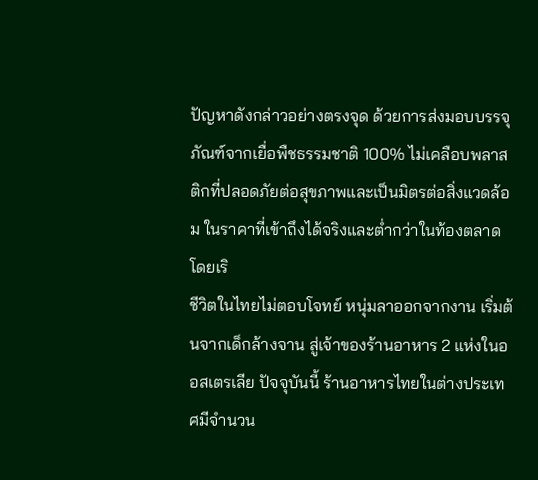ปัญหาดังกล่าวอย่างตรงจุด ด้วยการส่งมอบบรรจุภัณฑ์จากเยื่อพืชธรรมชาติ 100% ไม่เคลือบพลาสติกที่ปลอดภัยต่อสุขภาพและเป็นมิตรต่อสิ่งแวดล้อม ในราคาที่เข้าถึงได้จริงและต่ำกว่าในท้องตลาด โดยเริ
ชีวิตในไทยไม่ตอบโจทย์ หนุ่มลาออกจากงาน เริ่มต้นจากเด็กล้างจาน สู่เจ้าของร้านอาหาร 2 แห่งในออสเตรเลีย ปัจจุบันนี้ ร้านอาหารไทยในต่างประเทศมีจำนวน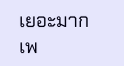เยอะมาก เพ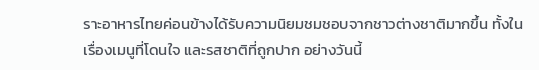ราะอาหารไทยค่อนข้างได้รับความนิยมชมชอบจากชาวต่างชาติมากขึ้น ทั้งในเรื่องเมนูที่โดนใจ และรสชาติที่ถูกปาก อย่างวันนี้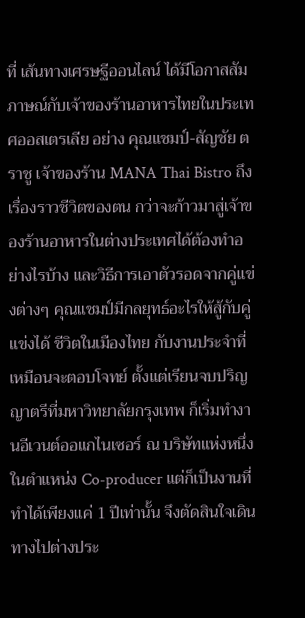ที่ เส้นทางเศรษฐีออนไลน์ ได้มีโอกาสสัมภาษณ์กับเจ้าของร้านอาหารไทยในประเทศออสเตรเลีย อย่าง คุณแชมป์-สัญชัย ตราชู เจ้าของร้าน MANA Thai Bistro ถึงเรื่องราวชีวิตของตน กว่าจะก้าวมาสู่เจ้าของร้านอาหารในต่างประเทศได้ต้องทำอย่างไรบ้าง และวิธีการเอาตัวรอดจากคู่แข่งต่างๆ คุณแชมป์มีกลยุทธ์อะไรให้สู้กับคู่แข่งได้ ชีวิตในเมืองไทย กับงานประจำที่เหมือนจะตอบโจทย์ ตั้งแต่เรียนจบปริญญาตรีที่มหาวิทยาลัยกรุงเทพ ก็เริ่มทำงานอีเวนต์ออแกไนเซอร์ ณ บริษัทแห่งหนึ่ง ในตำแหน่ง Co-producer แต่ก็เป็นงานที่ทำได้เพียงแค่ 1 ปีเท่านั้น จึงตัดสินใจเดินทางไปต่างประ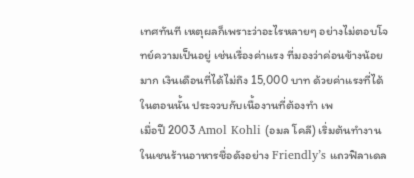เทศทันที เหตุผลก็เพราะว่าอะไรหลายๆ อย่างไม่ตอบโจทย์ความเป็นอยู่ เช่นเรื่องค่าแรง ที่มองว่าค่อนข้างน้อยมาก เงินเดือนที่ได้ไม่ถึง 15,000 บาท ด้วยค่าแรงที่ได้ในตอนนั้น ประจวบกับเนื้องานที่ต้องทำ เพ
เมื่อปี 2003 Amol Kohli (อมล โคลี) เริ่มต้นทำงานในเชนร้านอาหารชื่อดังอย่าง Friendly’s แถวฟิลาเดล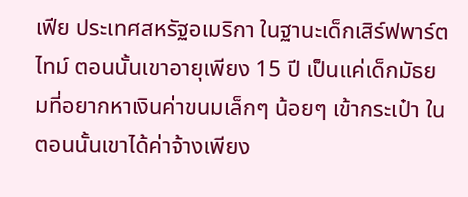เฟีย ประเทศสหรัฐอเมริกา ในฐานะเด็กเสิร์ฟพาร์ตไทม์ ตอนนั้นเขาอายุเพียง 15 ปี เป็นแค่เด็กมัธยมที่อยากหาเงินค่าขนมเล็กๆ น้อยๆ เข้ากระเป๋า ในตอนนั้นเขาได้ค่าจ้างเพียง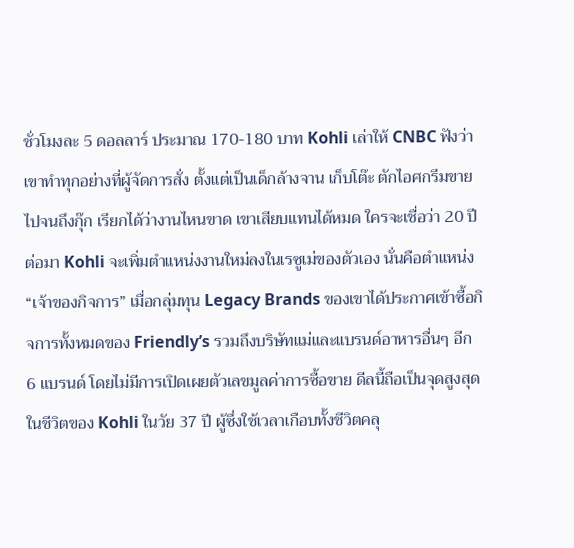ชั่วโมงละ 5 ดอลลาร์ ประมาณ 170-180 บาท Kohli เล่าให้ CNBC ฟังว่า เขาทำทุกอย่างที่ผู้จัดการสั่ง ตั้งแต่เป็นเด็กล้างจาน เก็บโต๊ะ ตักไอศกรีมขาย ไปจนถึงกุ๊ก เรียกได้ว่างานไหนขาด เขาเสียบแทนได้หมด ใครจะเชื่อว่า 20 ปีต่อมา Kohli จะเพิ่มตำแหน่งงานใหม่ลงในเรซูเม่ของตัวเอง นั่นคือตำแหน่ง “เจ้าของกิจการ” เมื่อกลุ่มทุน Legacy Brands ของเขาได้ประกาศเข้าซื้อกิจการทั้งหมดของ Friendly’s รวมถึงบริษัทแม่และแบรนด์อาหารอื่นๆ อีก 6 แบรนด์ โดยไม่มีการเปิดเผยตัวเลขมูลค่าการซื้อขาย ดีลนี้ถือเป็นจุดสูงสุดในชีวิตของ Kohli ในวัย 37 ปี ผู้ซึ่งใช้เวลาเกือบทั้งชีวิตคลุ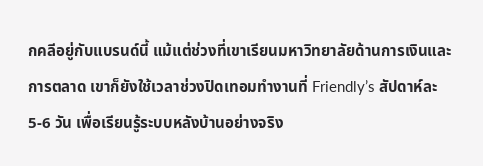กคลีอยู่กับแบรนด์นี้ แม้แต่ช่วงที่เขาเรียนมหาวิทยาลัยด้านการเงินและการตลาด เขาก็ยังใช้เวลาช่วงปิดเทอมทำงานที่ Friendly’s สัปดาห์ละ 5-6 วัน เพื่อเรียนรู้ระบบหลังบ้านอย่างจริง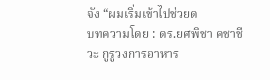จัง “ผมเริ่มเข้าไปช่วยด
บทความโดย : ดร.ยศพิชา คชาชีวะ กูรูวงการอาหาร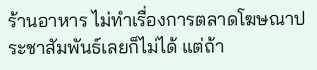ร้านอาหาร ไม่ทำเรื่องการตลาดโฆษณาประชาสัมพันธ์เลยก็ไม่ได้ แต่ถ้า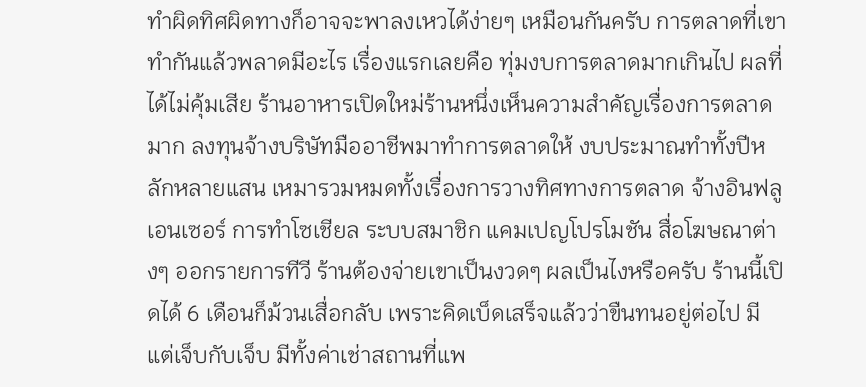ทำผิดทิศผิดทางก็อาจจะพาลงเหวได้ง่ายๆ เหมือนกันครับ การตลาดที่เขาทำกันแล้วพลาดมีอะไร เรื่องแรกเลยคือ ทุ่มงบการตลาดมากเกินไป ผลที่ได้ไม่คุ้มเสีย ร้านอาหารเปิดใหม่ร้านหนึ่งเห็นความสำคัญเรื่องการตลาดมาก ลงทุนจ้างบริษัทมืออาชีพมาทำการตลาดให้ งบประมาณทำทั้งปีหลักหลายแสน เหมารวมหมดทั้งเรื่องการวางทิศทางการตลาด จ้างอินฟลูเอนเซอร์ การทำโซเชียล ระบบสมาชิก แคมเปญโปรโมชัน สื่อโฆษณาต่างๆ ออกรายการทีวี ร้านต้องจ่ายเขาเป็นงวดๆ ผลเป็นไงหรือครับ ร้านนี้เปิดได้ 6 เดือนก็ม้วนเสื่อกลับ เพราะคิดเบ็ดเสร็จแล้วว่าขืนทนอยู่ต่อไป มีแต่เจ็บกับเจ็บ มีทั้งค่าเช่าสถานที่แพ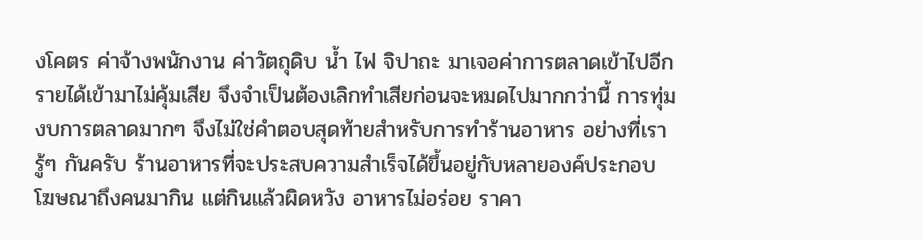งโคตร ค่าจ้างพนักงาน ค่าวัตถุดิบ น้ำ ไฟ จิปาถะ มาเจอค่าการตลาดเข้าไปอีก รายได้เข้ามาไม่คุ้มเสีย จึงจำเป็นต้องเลิกทำเสียก่อนจะหมดไปมากกว่านี้ การทุ่มงบการตลาดมากๆ จึงไม่ใช่คำตอบสุดท้ายสำหรับการทำร้านอาหาร อย่างที่เรารู้ๆ กันครับ ร้านอาหารที่จะประสบความสำเร็จได้ขึ้นอยู่กับหลายองค์ประกอบ โฆษณาถึงคนมากิน แต่กินแล้วผิดหวัง อาหารไม่อร่อย ราคา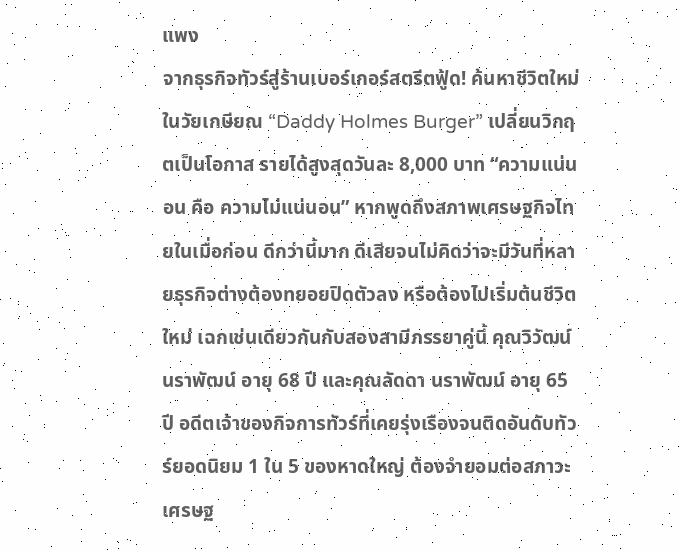แพง
จากธุรกิจทัวร์สู่ร้านเบอร์เกอร์สตรีตฟู้ด! ค้นหาชีวิตใหม่ในวัยเกษียณ “Daddy Holmes Burger” เปลี่ยนวิกฤตเป็นโอกาส รายได้สูงสุดวันละ 8,000 บาท “ความแน่นอน คือ ความไม่แน่นอน” หากพูดถึงสภาพเศรษฐกิจไทยในเมื่อก่อน ดีกว่านี้มาก ดีเสียจนไม่คิดว่าจะมีวันที่หลายธุรกิจต่างต้องทยอยปิดตัวลง หรือต้องไปเริ่มต้นชีวิตใหม่ เฉกเช่นเดียวกันกับสองสามีภรรยาคู่นี้ คุณวิวัฒน์ นราพัฒน์ อายุ 68 ปี และคุณลัดดา นราพัฒน์ อายุ 65 ปี อดีตเจ้าของกิจการทัวร์ที่เคยรุ่งเรืองจนติดอันดับทัวร์ยอดนิยม 1 ใน 5 ของหาดใหญ่ ต้องจำยอมต่อสภาวะเศรษฐ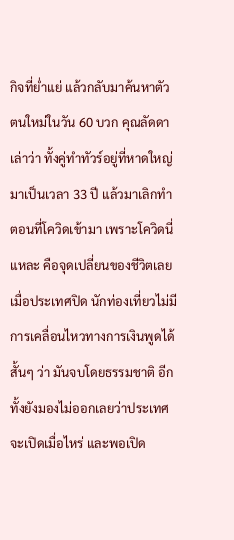กิจที่ย่ำแย่ แล้วกลับมาค้นหาตัวตนใหม่ในวัน 60 บวก คุณลัดดา เล่าว่า ทั้งคู่ทำทัวร์อยู่ที่หาดใหญ่มาเป็นเวลา 33 ปี แล้วมาเลิกทำตอนที่โควิดเข้ามา เพราะโควิดนี่แหละ คือจุดเปลี่ยนของชีวิตเลย เมื่อประเทศปิด นักท่องเที่ยวไม่มี การเคลื่อนไหวทางการเงินพูดได้สั้นๆ ว่า มันจบโดยธรรมชาติ อีกทั้งยังมองไม่ออกเลยว่าประเทศจะเปิดเมื่อไหร่ และพอเปิด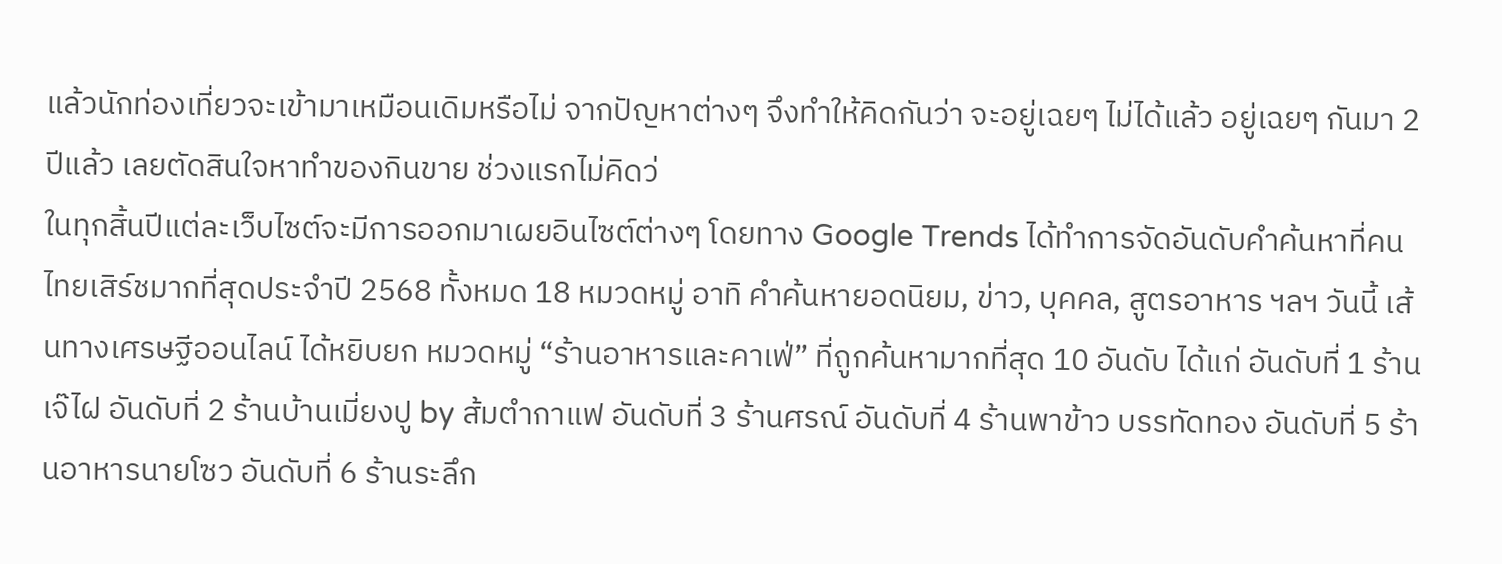แล้วนักท่องเที่ยวจะเข้ามาเหมือนเดิมหรือไม่ จากปัญหาต่างๆ จึงทำให้คิดกันว่า จะอยู่เฉยๆ ไม่ได้แล้ว อยู่เฉยๆ กันมา 2 ปีแล้ว เลยตัดสินใจหาทำของกินขาย ช่วงแรกไม่คิดว่
ในทุกสิ้นปีแต่ละเว็บไซต์จะมีการออกมาเผยอินไซต์ต่างๆ โดยทาง Google Trends ได้ทำการจัดอันดับคำค้นหาที่คนไทยเสิร์ชมากที่สุดประจำปี 2568 ทั้งหมด 18 หมวดหมู่ อาทิ คำค้นหายอดนิยม, ข่าว, บุคคล, สูตรอาหาร ฯลฯ วันนี้ เส้นทางเศรษฐีออนไลน์ ได้หยิบยก หมวดหมู่ “ร้านอาหารและคาเฟ่” ที่ถูกค้นหามากที่สุด 10 อันดับ ได้แก่ อันดับที่ 1 ร้านเจ๊ไฝ อันดับที่ 2 ร้านบ้านเมี่ยงปู by ส้มตำกาแฟ อันดับที่ 3 ร้านศรณ์ อันดับที่ 4 ร้านพาข้าว บรรทัดทอง อันดับที่ 5 ร้านอาหารนายโซว อันดับที่ 6 ร้านระลึก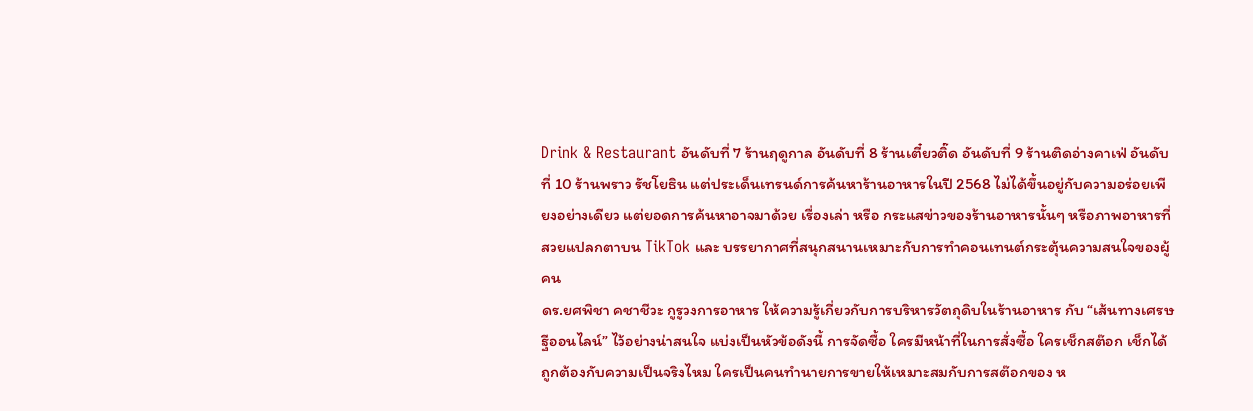Drink & Restaurant อันดับที่ 7 ร้านฤดูกาล อันดับที่ 8 ร้านเตี๋ยวติ๊ด อันดับที่ 9 ร้านติดอ่างคาเฟ่ อันดับที่ 10 ร้านพราว รัชโยธิน แต่ประเด็นเทรนด์การค้นหาร้านอาหารในปี 2568 ไม่ได้ขึ้นอยู่กับความอร่อยเพียงอย่างเดียว แต่ยอดการค้นหาอาจมาด้วย เรื่องเล่า หรือ กระแสข่าวของร้านอาหารนั้นๆ หรือภาพอาหารที่สวยแปลกตาบน TikTok และ บรรยากาศที่สนุกสนานเหมาะกับการทำคอนเทนต์กระตุ้นความสนใจของผู้คน
ดร.ยศพิชา คชาชีวะ กูรูวงการอาหาร ให้ความรู้เกี่ยวกับการบริหารวัตถุดิบในร้านอาหาร กับ “เส้นทางเศรษฐีออนไลน์” ไว้อย่างน่าสนใจ แบ่งเป็นหัวข้อดังนี้ การจัดซื้อ ใครมีหน้าที่ในการสั่งซื้อ ใครเช็กสต๊อก เช็กได้ถูกต้องกับความเป็นจริงไหม ใครเป็นคนทำนายการขายให้เหมาะสมกับการสต๊อกของ ห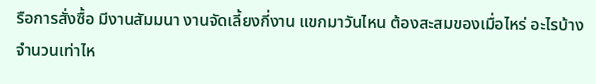รือการสั่งซื้อ มีงานสัมมนา งานจัดเลี้ยงกี่งาน แขกมาวันไหน ต้องสะสมของเมื่อไหร่ อะไรบ้าง จำนวนเท่าไห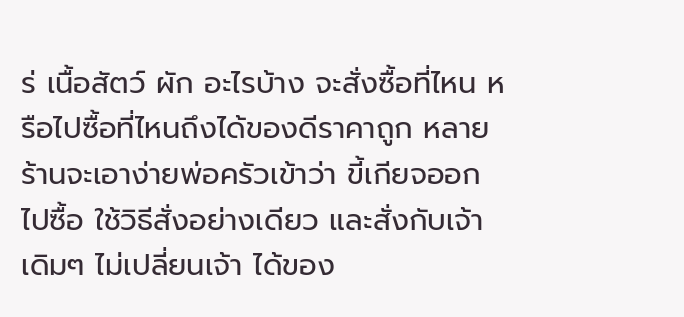ร่ เนื้อสัตว์ ผัก อะไรบ้าง จะสั่งซื้อที่ไหน หรือไปซื้อที่ไหนถึงได้ของดีราคาถูก หลายร้านจะเอาง่ายพ่อครัวเข้าว่า ขี้เกียจออกไปซื้อ ใช้วิธีสั่งอย่างเดียว และสั่งกับเจ้าเดิมๆ ไม่เปลี่ยนเจ้า ได้ของ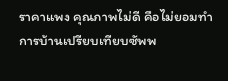ราคาแพง คุณภาพไม่ดี คือไม่ยอมทำการบ้านเปรียบเทียบซัพพ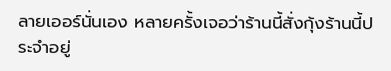ลายเออร์นั่นเอง หลายครั้งเจอว่าร้านนี้สั่งกุ้งร้านนี้ประจำอยู่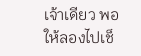เจ้าเดียว พอให้ลองไปเช็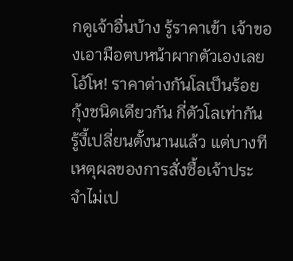กดูเจ้าอื่นบ้าง รู้ราคาเข้า เจ้าของเอามือตบหน้าผากตัวเองเลย โอ้โห! ราคาต่างกันโลเป็นร้อย กุ้งชนิดเดียวกัน กี่ตัวโลเท่ากัน รู้งี้เปลี่ยนตั้งนานแล้ว แต่บางทีเหตุผลของการสั่งซื้อเจ้าประจำไม่เป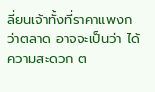ลี่ยนเจ้าทั้งที่ราคาแพงกว่าตลาด อาจจะเป็นว่า ได้ความสะดวก ต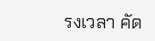รงเวลา คัด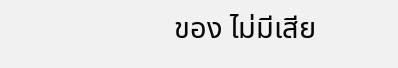ของ ไม่มีเสีย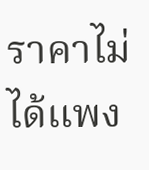ราคาไม่ได้แพง